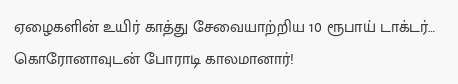ஏழைகளின் உயிர் காத்து சேவையாற்றிய 10 ரூபாய் டாக்டர்… கொரோனாவுடன் போராடி காலமானார்!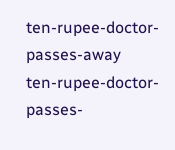ten-rupee-doctor-passes-away
ten-rupee-doctor-passes-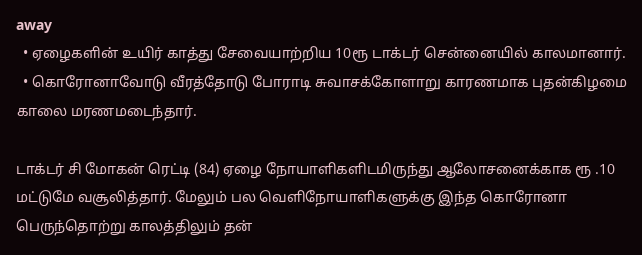away
  • ஏழைகளின் உயிர் காத்து சேவையாற்றிய 10ரூ டாக்டர் சென்னையில் காலமானார்.
  • கொரோனாவோடு வீரத்தோடு போராடி சுவாசக்கோளாறு காரணமாக புதன்கிழமை காலை மரணமடைந்தார்.

டாக்டர் சி மோகன் ரெட்டி (84) ஏழை நோயாளிகளிடமிருந்து ஆலோசனைக்காக ரூ .10 மட்டுமே வசூலித்தார். மேலும் பல வெளிநோயாளிகளுக்கு இந்த கொரோனா பெருந்தொற்று காலத்திலும் தன்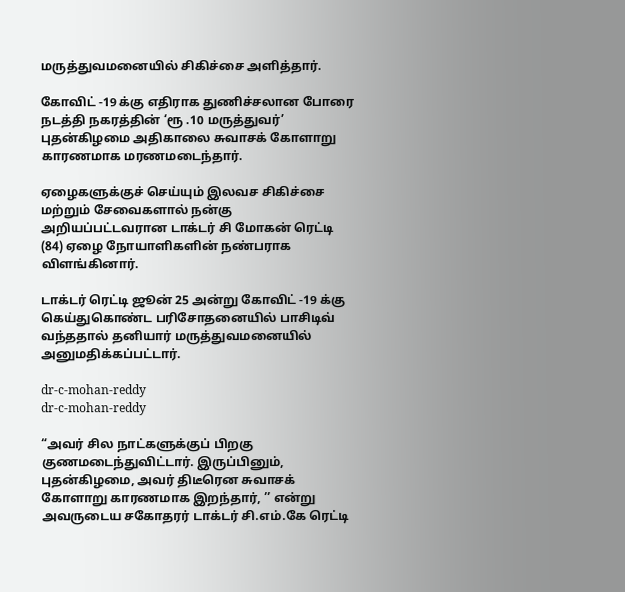மருத்துவமனையில் சிகிச்சை அளித்தார்.

கோவிட் -19 க்கு எதிராக துணிச்சலான போரை நடத்தி நகரத்தின் ‘ரூ .10 மருத்துவர்’ புதன்கிழமை அதிகாலை சுவாசக் கோளாறு காரணமாக மரணமடைந்தார்.

ஏழைகளுக்குச் செய்யும் இலவச சிகிச்சை மற்றும் சேவைகளால் நன்கு அறியப்பட்டவரான டாக்டர் சி மோகன் ரெட்டி (84) ஏழை நோயாளிகளின் நண்பராக விளங்கினார்.

டாக்டர் ரெட்டி ஜூன் 25 அன்று கோவிட் -19 க்கு கெய்துகொண்ட பரிசோதனையில் பாசிடிவ் வந்ததால் தனியார் மருத்துவமனையில் அனுமதிக்கப்பட்டார்.

dr-c-mohan-reddy
dr-c-mohan-reddy

“அவர் சில நாட்களுக்குப் பிறகு குணமடைந்துவிட்டார். இருப்பினும், புதன்கிழமை, அவர் திடீரென சுவாசக் கோளாறு காரணமாக இறந்தார், ’’ என்று அவருடைய சகோதரர் டாக்டர் சி.எம்.கே ரெட்டி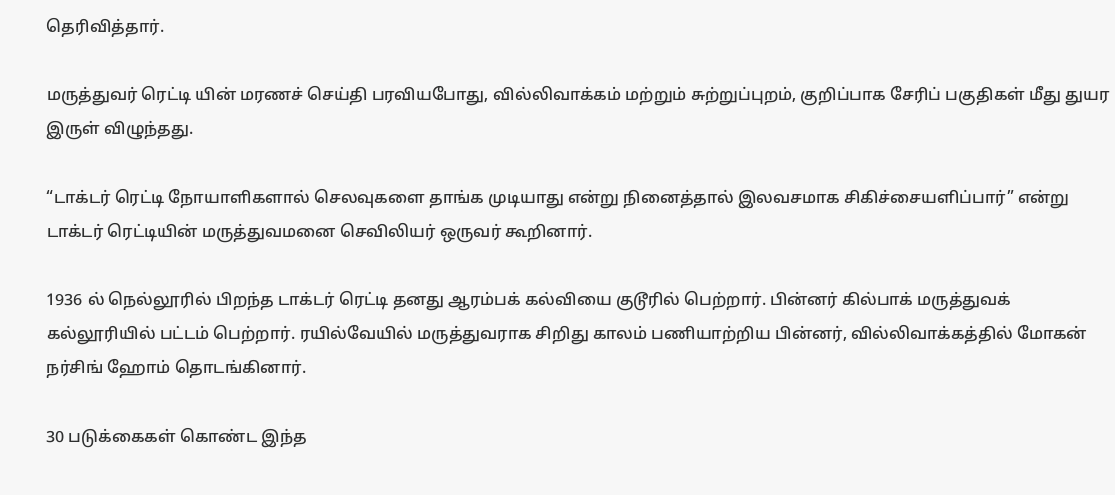தெரிவித்தார்.

மருத்துவர் ரெட்டி யின் மரணச் செய்தி பரவியபோது, வில்லிவாக்கம் மற்றும் சுற்றுப்புறம், குறிப்பாக சேரிப் பகுதிகள் மீது துயர இருள் விழுந்தது.

“டாக்டர் ரெட்டி நோயாளிகளால் செலவுகளை தாங்க முடியாது என்று நினைத்தால் இலவசமாக சிகிச்சையளிப்பார்” என்று டாக்டர் ரெட்டியின் மருத்துவமனை செவிலியர் ஒருவர் கூறினார்.

1936 ல் நெல்லூரில் பிறந்த டாக்டர் ரெட்டி தனது ஆரம்பக் கல்வியை குடூரில் பெற்றார். பின்னர் கில்பாக் மருத்துவக் கல்லூரியில் பட்டம் பெற்றார். ரயில்வேயில் மருத்துவராக சிறிது காலம் பணியாற்றிய பின்னர், வில்லிவாக்கத்தில் மோகன் நர்சிங் ஹோம் தொடங்கினார்.

30 படுக்கைகள் கொண்ட இந்த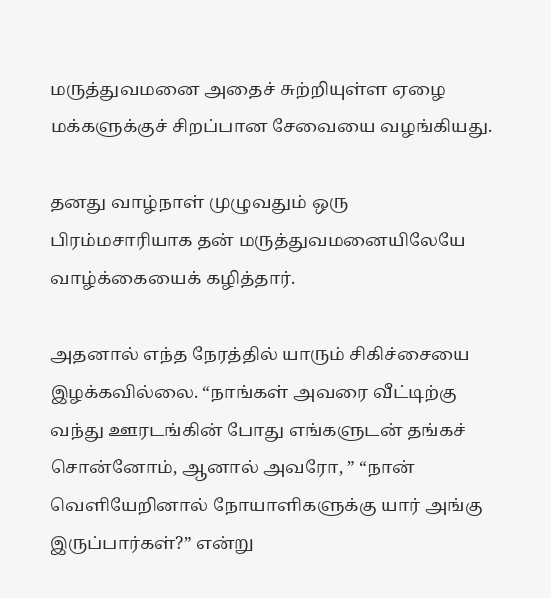மருத்துவமனை அதைச் சுற்றியுள்ள ஏழை மக்களுக்குச் சிறப்பான சேவையை வழங்கியது.

தனது வாழ்நாள் முழுவதும் ஒரு பிரம்மசாரியாக தன் மருத்துவமனையிலேயே வாழ்க்கையைக் கழித்தார்.

அதனால் எந்த நேரத்தில் யாரும் சிகிச்சையை இழக்கவில்லை. “நாங்கள் அவரை வீட்டிற்கு வந்து ஊரடங்கின் போது எங்களுடன் தங்கச் சொன்னோம், ஆனால் அவரோ, ” “நான் வெளியேறினால் நோயாளிகளுக்கு யார் அங்கு இருப்பார்கள்?” என்று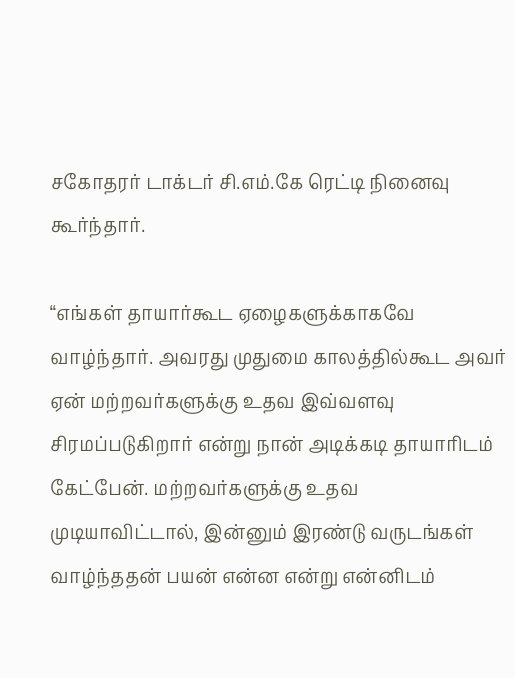சகோதரர் டாக்டர் சி.எம்.கே ரெட்டி நினைவு கூர்ந்தார்.

“எங்கள் தாயார்கூட ஏழைகளுக்காகவே வாழ்ந்தார். அவரது முதுமை காலத்தில்கூட அவர் ஏன் மற்றவர்களுக்கு உதவ இவ்வளவு சிரமப்படுகிறார் என்று நான் அடிக்கடி தாயாரிடம் கேட்பேன். மற்றவர்களுக்கு உதவ முடியாவிட்டால், இன்னும் இரண்டு வருடங்கள் வாழ்ந்ததன் பயன் என்ன என்று என்னிடம்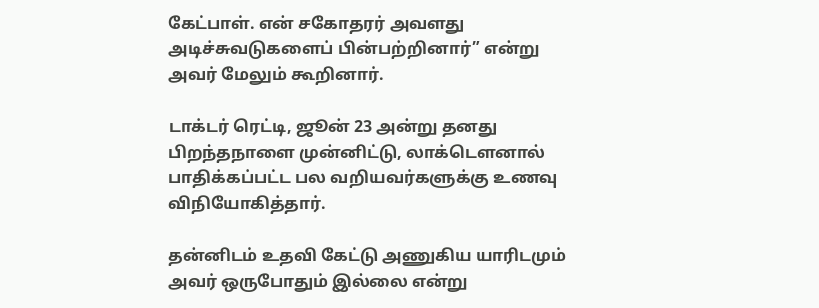கேட்பாள். என் சகோதரர் அவளது அடிச்சுவடுகளைப் பின்பற்றினார்” என்று அவர் மேலும் கூறினார்.

டாக்டர் ரெட்டி, ஜூன் 23 அன்று தனது பிறந்தநாளை முன்னிட்டு, லாக்டௌனால் பாதிக்கப்பட்ட பல வறியவர்களுக்கு உணவு விநியோகித்தார்.

தன்னிடம் உதவி கேட்டு அணுகிய யாரிடமும் அவர் ஒருபோதும் இல்லை என்று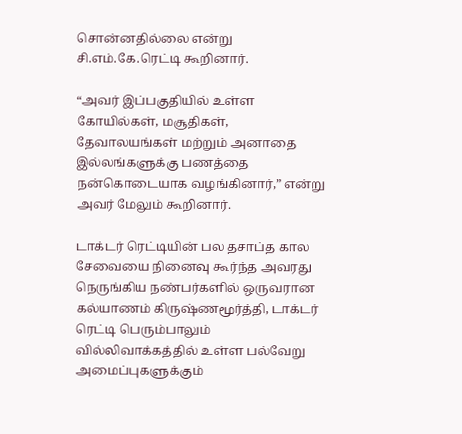சொன்னதில்லை என்று சி.எம்.கே.ரெட்டி கூறினார்.

“அவர் இப்பகுதியில் உள்ள கோயில்கள், மசூதிகள், தேவாலயங்கள் மற்றும் அனாதை இல்லங்களுக்கு பணத்தை நன்கொடையாக வழங்கினார்,” என்று அவர் மேலும் கூறினார்.

டாக்டர் ரெட்டியின் பல தசாப்த கால சேவையை நினைவு கூர்ந்த அவரது நெருங்கிய நண்பர்களில் ஒருவரான கல்யாணம் கிருஷ்ணமூர்த்தி, டாக்டர் ரெட்டி பெரும்பாலும் வில்லிவாக்கத்தில் உள்ள பல்வேறு அமைப்புகளுக்கும்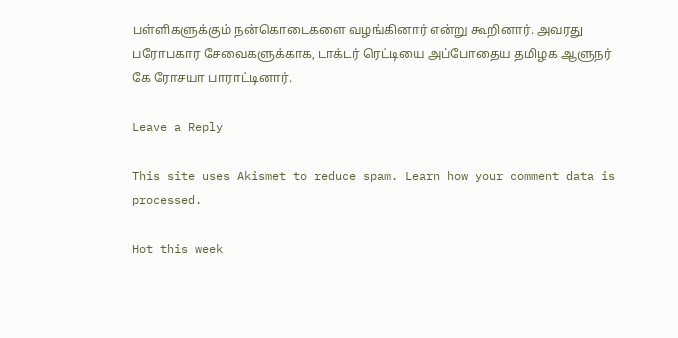பள்ளிகளுக்கும் நன்கொடைகளை வழங்கினார் என்று கூறினார். அவரது பரோபகார சேவைகளுக்காக, டாக்டர் ரெட்டியை அப்போதைய தமிழக ஆளுநர் கே ரோசயா பாராட்டினார்.

Leave a Reply

This site uses Akismet to reduce spam. Learn how your comment data is processed.

Hot this week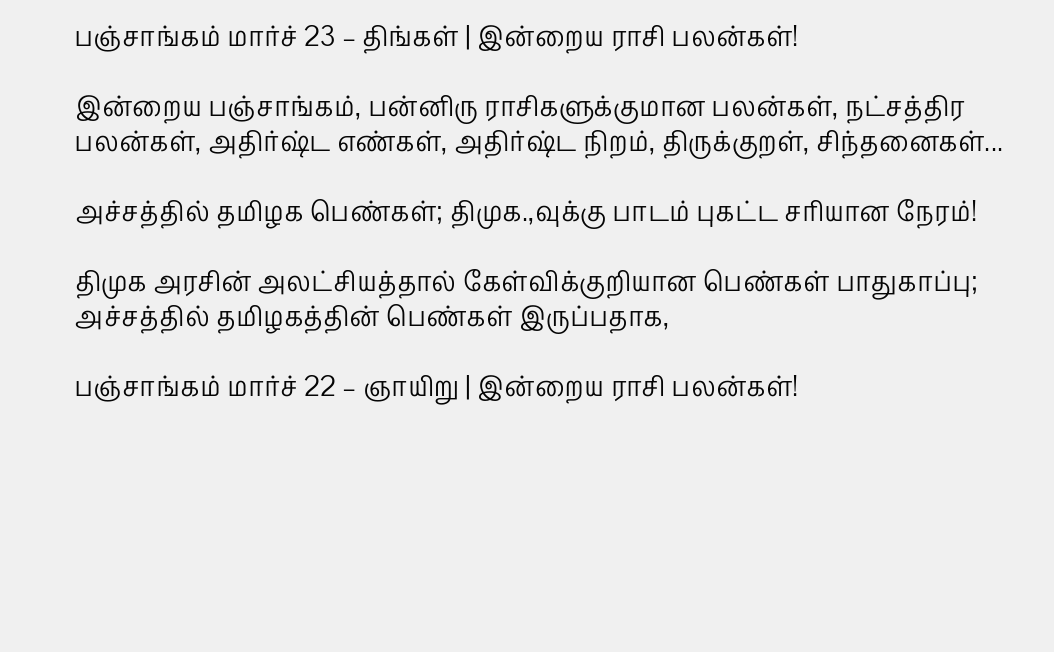பஞ்சாங்கம் மார்ச் 23 – திங்கள் | இன்றைய ராசி பலன்கள்!

இன்றைய பஞ்சாங்கம், பன்னிரு ராசிகளுக்குமான பலன்கள், நட்சத்திர பலன்கள், அதிர்ஷ்ட எண்கள், அதிர்ஷ்ட நிறம், திருக்குறள், சிந்தனைகள்...

அச்சத்தில் தமிழக பெண்கள்; திமுக.,வுக்கு பாடம் புகட்ட சரியான நேரம்!

திமுக அரசின் அலட்சியத்தால் கேள்விக்குறியான பெண்கள் பாதுகாப்பு; அச்சத்தில் தமிழகத்தின் பெண்கள் இருப்பதாக,

பஞ்சாங்கம் மார்ச் 22 – ஞாயிறு | இன்றைய ராசி பலன்கள்!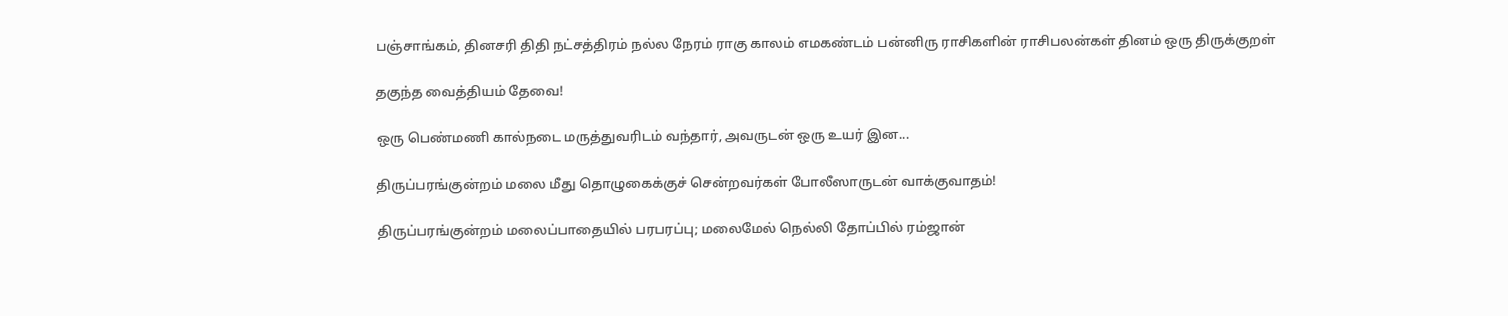பஞ்சாங்கம், தினசரி திதி நட்சத்திரம் நல்ல நேரம் ராகு காலம் எமகண்டம் பன்னிரு ராசிகளின் ராசிபலன்கள் தினம் ஒரு திருக்குறள்

தகுந்த வைத்தியம் தேவை!

ஒரு பெண்மணி கால்நடை மருத்துவரிடம் வந்தார், அவருடன் ஒரு உயர் இன...

திருப்பரங்குன்றம் மலை மீது தொழுகைக்குச் சென்றவர்கள் போலீஸாருடன் வாக்குவாதம்!

திருப்பரங்குன்றம் மலைப்பாதையில் பரபரப்பு; மலைமேல் நெல்லி தோப்பில் ரம்ஜான்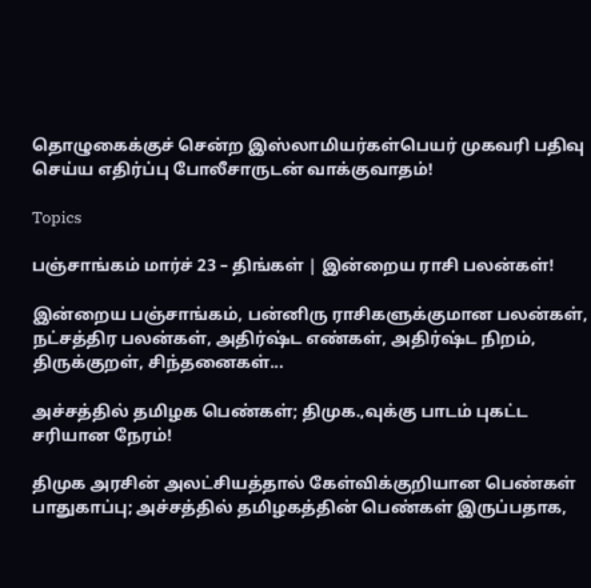தொழுகைக்குச் சென்ற இஸ்லாமியர்கள்பெயர் முகவரி பதிவு செய்ய எதிர்ப்பு போலீசாருடன் வாக்குவாதம்!

Topics

பஞ்சாங்கம் மார்ச் 23 – திங்கள் | இன்றைய ராசி பலன்கள்!

இன்றைய பஞ்சாங்கம், பன்னிரு ராசிகளுக்குமான பலன்கள், நட்சத்திர பலன்கள், அதிர்ஷ்ட எண்கள், அதிர்ஷ்ட நிறம், திருக்குறள், சிந்தனைகள்...

அச்சத்தில் தமிழக பெண்கள்; திமுக.,வுக்கு பாடம் புகட்ட சரியான நேரம்!

திமுக அரசின் அலட்சியத்தால் கேள்விக்குறியான பெண்கள் பாதுகாப்பு; அச்சத்தில் தமிழகத்தின் பெண்கள் இருப்பதாக,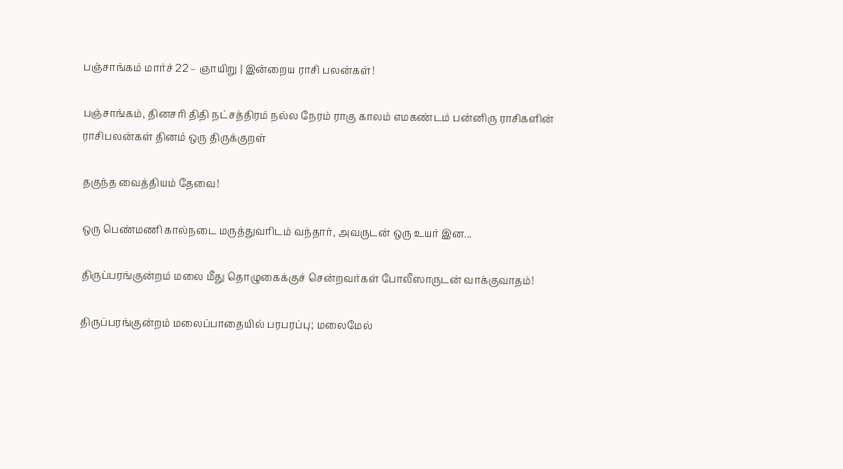பஞ்சாங்கம் மார்ச் 22 – ஞாயிறு | இன்றைய ராசி பலன்கள்!

பஞ்சாங்கம், தினசரி திதி நட்சத்திரம் நல்ல நேரம் ராகு காலம் எமகண்டம் பன்னிரு ராசிகளின் ராசிபலன்கள் தினம் ஒரு திருக்குறள்

தகுந்த வைத்தியம் தேவை!

ஒரு பெண்மணி கால்நடை மருத்துவரிடம் வந்தார், அவருடன் ஒரு உயர் இன...

திருப்பரங்குன்றம் மலை மீது தொழுகைக்குச் சென்றவர்கள் போலீஸாருடன் வாக்குவாதம்!

திருப்பரங்குன்றம் மலைப்பாதையில் பரபரப்பு; மலைமேல்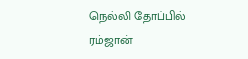நெல்லி தோப்பில் ரம்ஜான்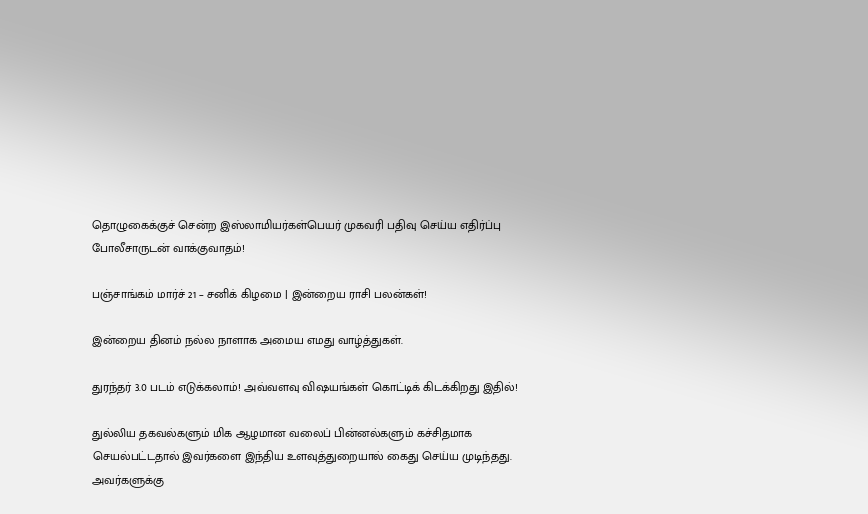தொழுகைக்குச் சென்ற இஸ்லாமியர்கள்பெயர் முகவரி பதிவு செய்ய எதிர்ப்பு போலீசாருடன் வாக்குவாதம்!

பஞ்சாங்கம் மார்ச் 21 – சனிக் கிழமை | இன்றைய ராசி பலன்கள்!

இன்றைய தினம் நல்ல நாளாக அமைய எமது வாழ்த்துகள்.

துரந்தர் 3.0 படம் எடுக்கலாம்! அவ்வளவு விஷயங்கள் கொட்டிக் கிடக்கிறது இதில்!

துல்லிய தகவல்களும் மிக ஆழமான வலைப் பின்னல்களும் கச்சிதமாக செயல்பட்டதால் இவர்களை இந்திய உளவுத்துறையால் கைது செய்ய முடிந்தது.  அவர்களுக்கு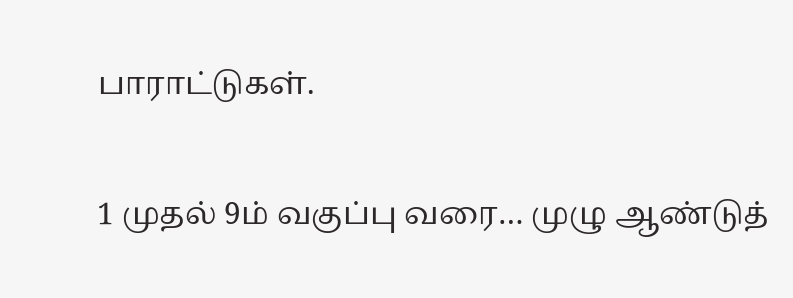பாராட்டுகள்.

1 முதல் 9ம் வகுப்பு வரை… முழு ஆண்டுத்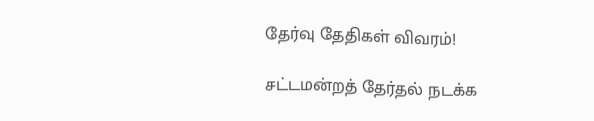தேர்வு தேதிகள் விவரம்!

சட்டமன்றத் தேர்தல் நடக்க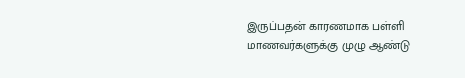இருப்பதன் காரணமாக பள்ளி மாணவர்களுக்கு முழு ஆண்டு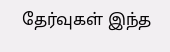தேர்வுகள் இந்த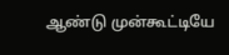ஆண்டு முன்கூட்டியே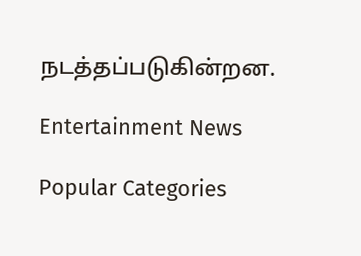நடத்தப்படுகின்றன.

Entertainment News

Popular Categories